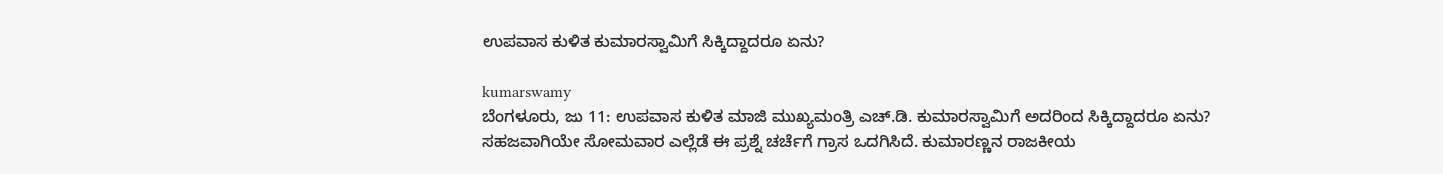ಉಪವಾಸ ಕುಳಿತ ಕುಮಾರಸ್ವಾಮಿಗೆ ಸಿಕ್ಕಿದ್ದಾದರೂ ಏನು?

kumarswamy
ಬೆಂಗಳೂರು, ಜು 11: ಉಪವಾಸ ಕುಳಿತ ಮಾಜಿ ಮುಖ್ಯಮಂತ್ರಿ ಎಚ್‌.ಡಿ. ಕುಮಾರಸ್ವಾಮಿಗೆ ಅದರಿಂದ ಸಿಕ್ಕಿದ್ದಾದರೂ ಏನು? ಸಹಜವಾಗಿಯೇ ಸೋಮವಾರ ಎಲ್ಲೆಡೆ ಈ ಪ್ರಶ್ನೆ ಚರ್ಚೆಗೆ ಗ್ರಾಸ ಒದಗಿಸಿದೆ. ಕುಮಾರಣ್ಣನ ರಾಜಕೀಯ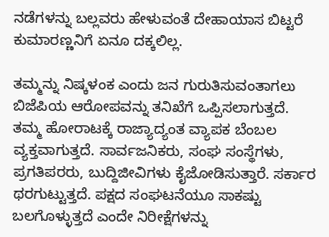ನಡೆಗಳನ್ನು ಬಲ್ಲವರು ಹೇಳುವಂತೆ ದೇಹಾಯಾಸ ಬಿಟ್ಟರೆ ಕುಮಾರಣ್ಣನಿಗೆ ಏನೂ ದಕ್ಕಲಿಲ್ಲ.

ತಮ್ಮನ್ನು ನಿಷ್ಕಳಂಕ ಎಂದು ಜನ ಗುರುತಿಸುವಂತಾಗಲು ಬಿಜೆಪಿಯ ಆರೋಪವನ್ನು ತನಿಖೆಗೆ ಒಪ್ಪಿಸಲಾಗುತ್ತದೆ. ತಮ್ಮ ಹೋರಾಟಕ್ಕೆ ರಾಜ್ಯಾದ್ಯಂತ ವ್ಯಾಪಕ ಬೆಂಬಲ ವ್ಯಕ್ತವಾಗುತ್ತದೆ. ಸಾರ್ವಜನಿಕರು, ಸಂಘ ಸಂಸ್ಥೆಗಳು, ಪ್ರಗತಿಪರರು, ಬುದ್ದಿಜೀವಿಗಳು ಕೈಜೋಡಿಸುತ್ತಾರೆ. ಸರ್ಕಾರ ಥರಗುಟ್ಟುತ್ತದೆ. ಪಕ್ಷದ ಸಂಘಟನೆಯೂ ಸಾಕಷ್ಟು ಬಲಗೊಳ್ಳುತ್ತದೆ ಎಂದೇ ನಿರೀಕ್ಷೆಗಳನ್ನು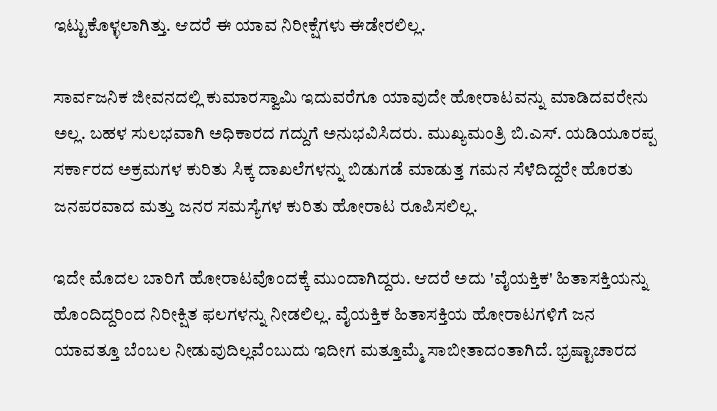ಇಟ್ಟುಕೊಳ್ಳಲಾಗಿತ್ತು. ಆದರೆ ಈ ಯಾವ ನಿರೀಕ್ಷೆಗಳು ಈಡೇರಲಿಲ್ಲ.

ಸಾರ್ವಜನಿಕ ಜೀವನದಲ್ಲಿ ಕುಮಾರಸ್ವಾಮಿ ಇದುವರೆಗೂ ಯಾವುದೇ ಹೋರಾಟವನ್ನು ಮಾಡಿದವರೇನು ಅಲ್ಲ. ಬಹಳ ಸುಲಭವಾಗಿ ಅಧಿಕಾರದ ಗದ್ದುಗೆ ಅನುಭವಿಸಿದರು. ಮುಖ್ಯಮಂತ್ರಿ ಬಿ.ಎಸ್‌. ಯಡಿಯೂರಪ್ಪ ಸರ್ಕಾರದ ಅಕ್ರಮಗಳ ಕುರಿತು ಸಿಕ್ಕ ದಾಖಲೆಗಳನ್ನು ಬಿಡುಗಡೆ ಮಾಡುತ್ತ ಗಮನ ಸೆಳೆದಿದ್ದರೇ ಹೊರತು ಜನಪರವಾದ ಮತ್ತು ಜನರ ಸಮಸ್ಯೆಗಳ ಕುರಿತು ಹೋರಾಟ ರೂಪಿಸಲಿಲ್ಲ.

ಇದೇ ಮೊದಲ ಬಾರಿಗೆ ಹೋರಾಟವೊಂದಕ್ಕೆ ಮುಂದಾಗಿದ್ದರು. ಆದರೆ ಅದು 'ವೈಯಕ್ತಿಕ' ಹಿತಾಸಕ್ತಿಯನ್ನು ಹೊಂದಿದ್ದರಿಂದ ನಿರೀಕ್ಷಿತ ಫ‌ಲಗಳನ್ನು ನೀಡಲಿಲ್ಲ. ವೈಯಕ್ತಿಕ ಹಿತಾಸಕ್ತಿಯ ಹೋರಾಟಗಳಿಗೆ ಜನ ಯಾವತ್ತೂ ಬೆಂಬಲ ನೀಡುವುದಿಲ್ಲವೆಂಬುದು ಇದೀಗ ಮತ್ತೂಮ್ಮೆ ಸಾಬೀತಾದಂತಾಗಿದೆ. ಭ್ರಷ್ಟಾಚಾರದ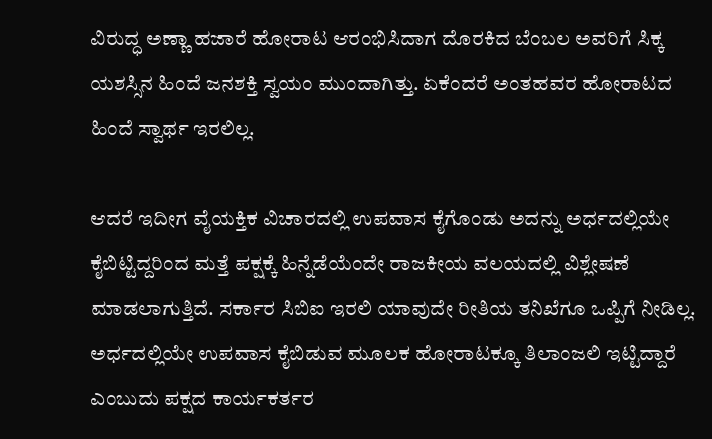ವಿರುದ್ಧ ಅಣ್ಣಾ ಹಜಾರೆ ಹೋರಾಟ ಆರಂಭಿಸಿದಾಗ ದೊರಕಿದ ಬೆಂಬಲ ಅವರಿಗೆ ಸಿಕ್ಕ ಯಶಸ್ಸಿನ ಹಿಂದೆ ಜನಶಕ್ತಿ ಸ್ವಯಂ ಮುಂದಾಗಿತ್ತು. ಏಕೆಂದರೆ ಅಂತಹವರ ಹೋರಾಟದ ಹಿಂದೆ ಸ್ವಾರ್ಥ ಇರಲಿಲ್ಲ.

ಆದರೆ ಇದೀಗ ವೈಯಕ್ತಿಕ ವಿಚಾರದಲ್ಲಿ ಉಪವಾಸ ಕೈಗೊಂಡು ಅದನ್ನು ಅರ್ಧದಲ್ಲಿಯೇ ಕೈಬಿಟ್ಟಿದ್ದರಿಂದ ಮತ್ತೆ ಪಕ್ಷಕ್ಕೆ ಹಿನ್ನೆಡೆಯೆಂದೇ ರಾಜಕೀಯ ವಲಯದಲ್ಲಿ ವಿಶ್ಲೇಷಣೆ ಮಾಡಲಾಗುತ್ತಿದೆ. ಸರ್ಕಾರ ಸಿಬಿಐ ಇರಲಿ ಯಾವುದೇ ರೀತಿಯ ತನಿಖೆಗೂ ಒಪ್ಪಿಗೆ ನೀಡಿಲ್ಲ. ಅರ್ಧದಲ್ಲಿಯೇ ಉಪವಾಸ ಕೈಬಿಡುವ ಮೂಲಕ ಹೋರಾಟಕ್ಕೂ ತಿಲಾಂಜಲಿ ಇಟ್ಟಿದ್ದಾರೆ ಎಂಬುದು ಪಕ್ಷದ ಕಾರ್ಯಕರ್ತರ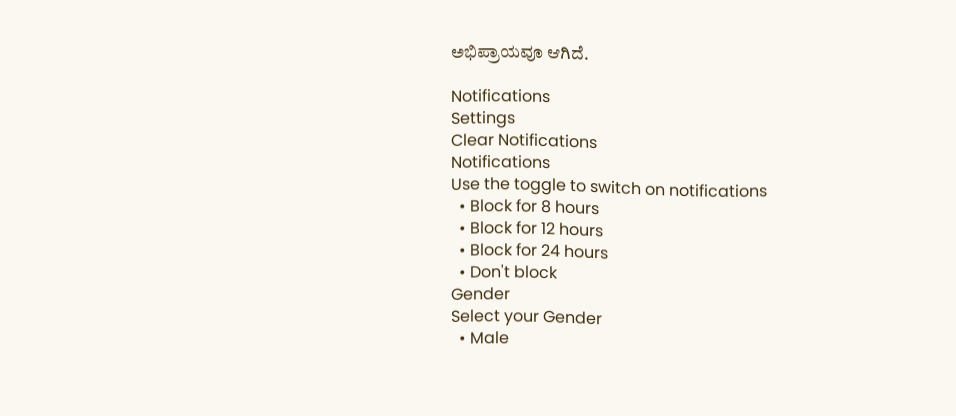ಅಭಿಪ್ರಾಯವೂ ಆಗಿದೆ.

Notifications
Settings
Clear Notifications
Notifications
Use the toggle to switch on notifications
  • Block for 8 hours
  • Block for 12 hours
  • Block for 24 hours
  • Don't block
Gender
Select your Gender
  • Male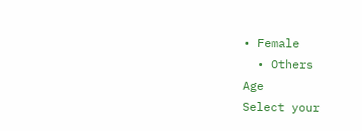• Female
  • Others
Age
Select your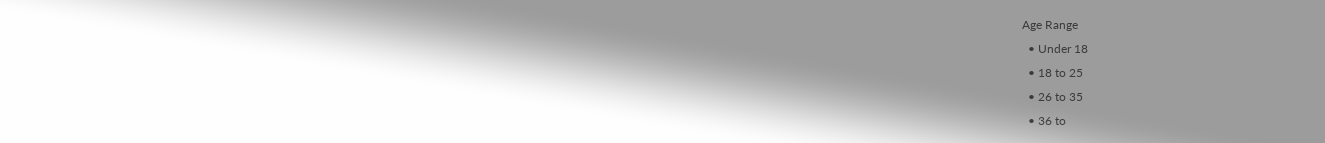Age Range
  • Under 18
  • 18 to 25
  • 26 to 35
  • 36 to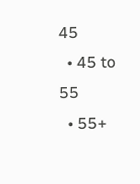45
  • 45 to 55
  • 55+